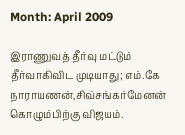Month: April 2009

இராணுவத் தீர்வு மட்டும் தீர்வாகிவிட முடியாது; எம்.கே நாராயணன்,சிவ்சங்கர்மேனன் கொழும்பிற்கு விஜயம்.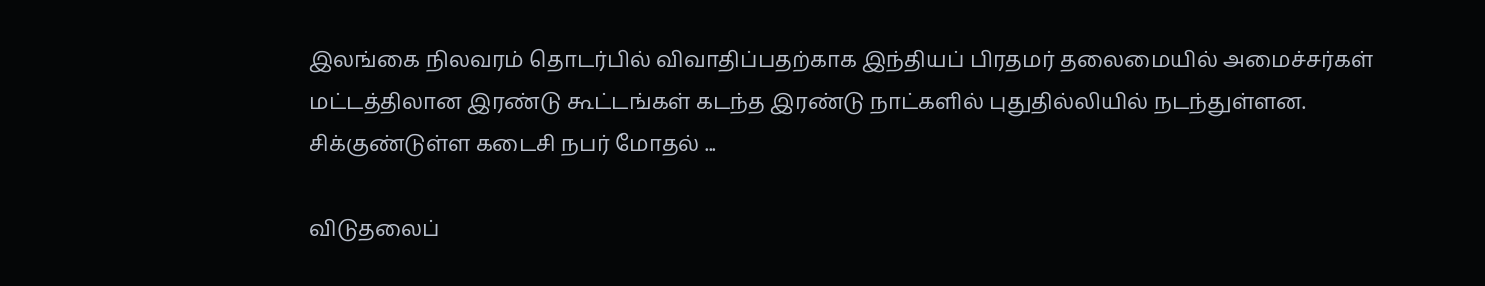இலங்கை நிலவரம் தொடர்பில் விவாதிப்பதற்காக இந்தியப் பிரதமர் தலைமையில் அமைச்சர்கள் மட்டத்திலான இரண்டு கூட்டங்கள் கடந்த இரண்டு நாட்களில் புதுதில்லியில் நடந்துள்ளன. சிக்குண்டுள்ள கடைசி நபர் மோதல் ...

விடுதலைப்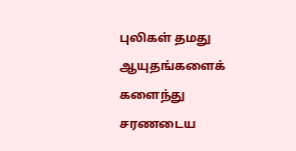புலிகள் தமது ஆயுதங்களைக் களைந்து சரணடைய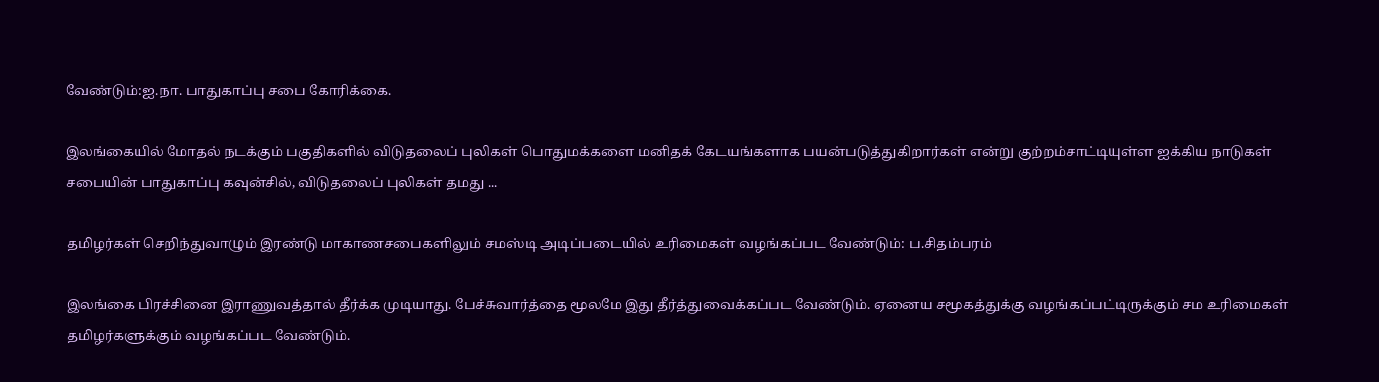வேண்டும்:ஐ.நா. பாதுகாப்பு சபை கோரிக்கை.

இலங்கையில் மோதல் நடக்கும் பகுதிகளில் விடுதலைப் புலிகள் பொதுமக்களை மனிதக் கேடயங்களாக பயன்படுத்துகிறார்கள் என்று குற்றம்சாட்டியுள்ள ஐக்கிய நாடுகள் சபையின் பாதுகாப்பு கவுன்சில், விடுதலைப் புலிகள் தமது ...

தமிழர்கள் செறிந்துவாழும் இரண்டு மாகாணசபைகளிலும் சமஸ்டி அடிப்படையில் உரிமைகள் வழங்கப்பட வேண்டும்: ப.சிதம்பரம்

இலங்கை பிரச்சினை இராணுவத்தால் தீர்க்க முடியாது. பேச்சுவார்த்தை மூலமே இது தீர்த்துவைக்கப்பட வேண்டும். ஏனைய சமூகத்துக்கு வழங்கப்பட்டிருக்கும் சம உரிமைகள் தமிழர்களுக்கும் வழங்கப்பட வேண்டும்.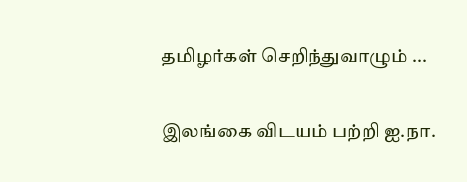தமிழர்கள் செறிந்துவாழும் ...

இலங்கை விடயம் பற்றி ஐ.நா.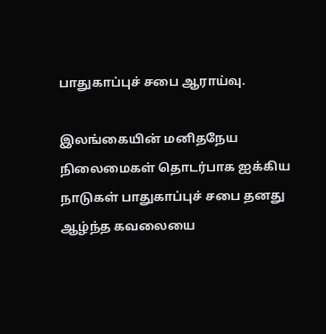பாதுகாப்புச் சபை ஆராய்வு.

இலங்கையின் மனிதநேய நிலைமைகள் தொடர்பாக ஐக்கிய நாடுகள் பாதுகாப்புச் சபை தனது ஆழ்ந்த கவலையை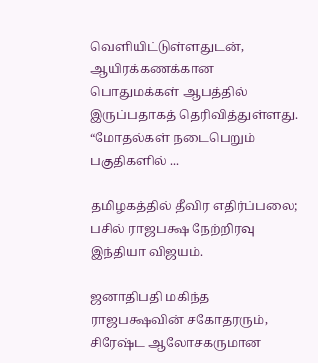வெளியிட்டுள்ளதுடன், ஆயிரக்கணக்கான பொதுமக்கள் ஆபத்தில் இருப்பதாகத் தெரிவித்துள்ளது. “மோதல்கள் நடைபெறும் பகுதிகளில் ...

தமிழகத்தில் தீவிர எதிர்ப்பலை; பசில் ராஜபக்ஷ நேற்றிரவு இந்தியா விஜயம்.

ஜனாதிபதி மகிந்த ராஜபக்ஷவின் சகோதரரும், சிரேஷ்ட ஆலோசகருமான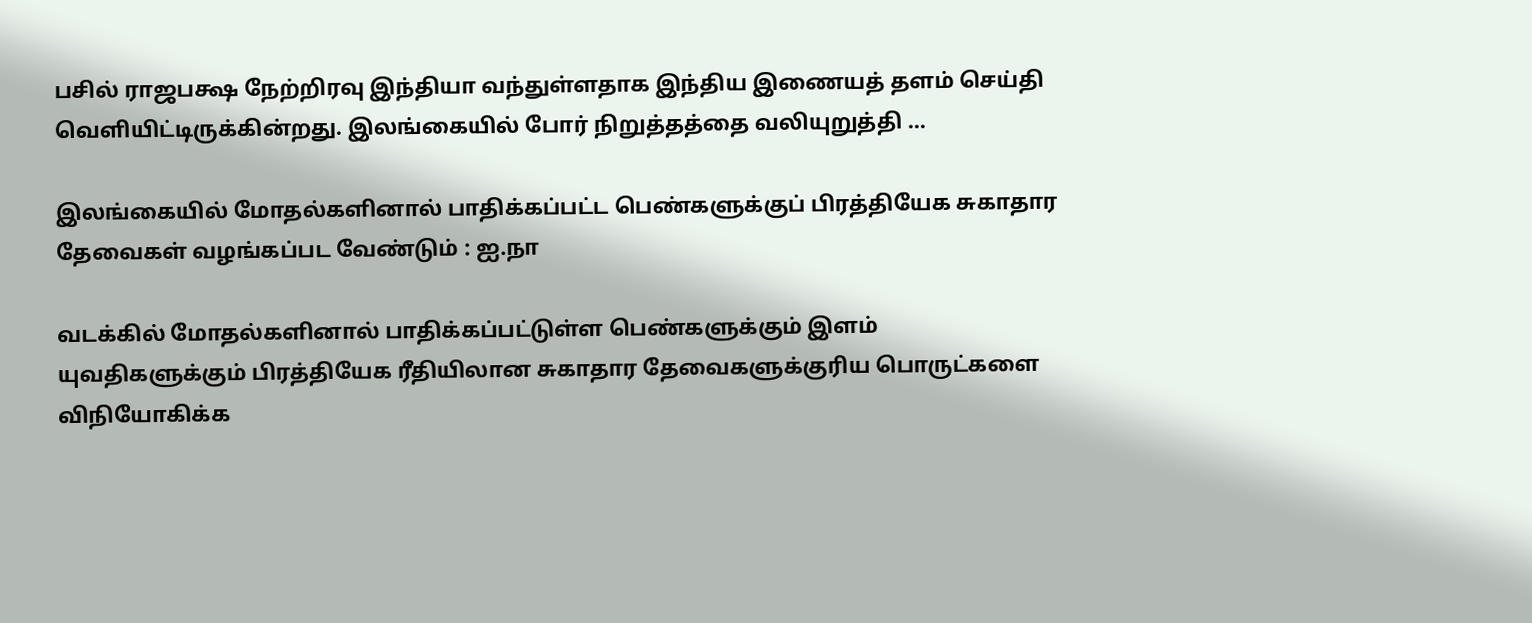பசில் ராஜபக்ஷ நேற்றிரவு இந்தியா வந்துள்ளதாக இந்திய இணையத் தளம் செய்தி வெளியிட்டிருக்கின்றது. இலங்கையில் போர் நிறுத்தத்தை வலியுறுத்தி ...

இலங்கையில் மோதல்களினால் பாதிக்கப்பட்ட பெண்களுக்குப் பிரத்தியேக சுகாதார தேவைகள் வழங்கப்பட வேண்டும் : ஐ.நா

வடக்கில் மோதல்களினால் பாதிக்கப்பட்டுள்ள பெண்களுக்கும் இளம் யுவதிகளுக்கும் பிரத்தியேக ரீதியிலான சுகாதார தேவைகளுக்குரிய பொருட்களை விநியோகிக்க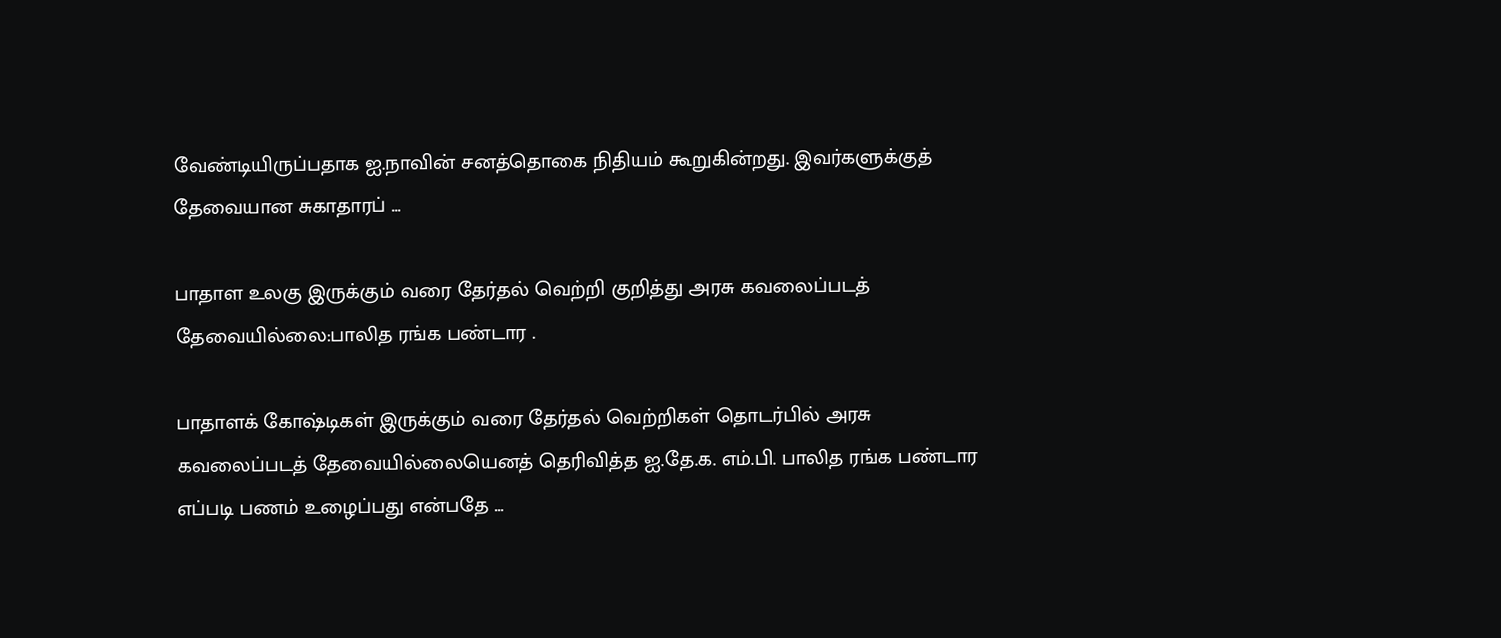வேண்டியிருப்பதாக ஐ.நாவின் சனத்தொகை நிதியம் கூறுகின்றது. இவர்களுக்குத் தேவையான சுகாதாரப் ...

பாதாள உலகு இருக்கும் வரை தேர்தல் வெற்றி குறித்து அரசு கவலைப்படத் தேவையில்லை:பாலித ரங்க பண்டார .

பாதாளக் கோஷ்டிகள் இருக்கும் வரை தேர்தல் வெற்றிகள் தொடர்பில் அரசு கவலைப்படத் தேவையில்லையெனத் தெரிவித்த ஐ.தே.க. எம்.பி. பாலித ரங்க பண்டார எப்படி பணம் உழைப்பது என்பதே ...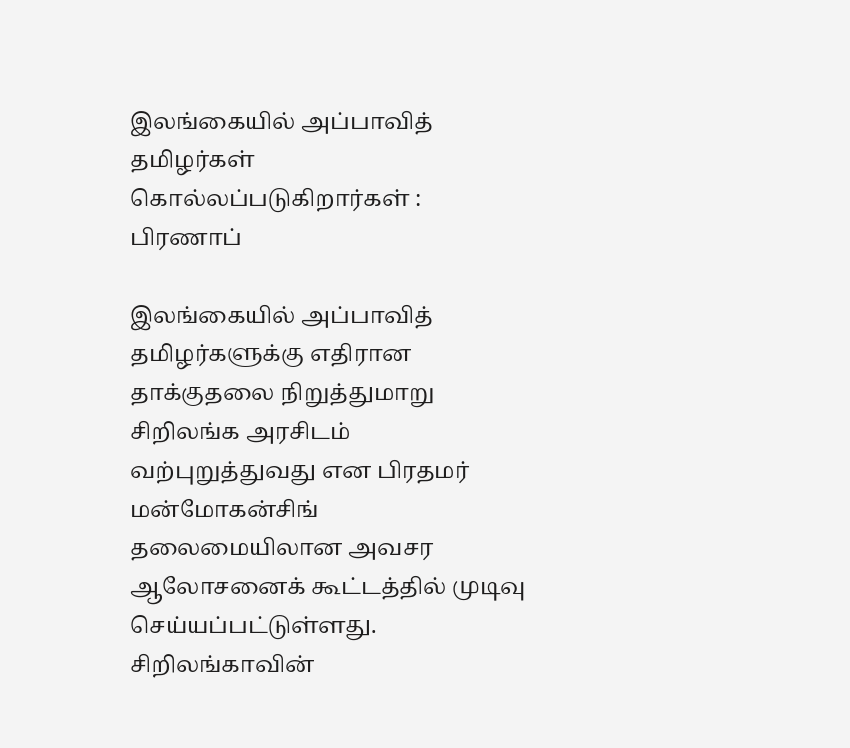இலங்கையில் அப்பாவித் தமிழர்கள் கொல்லப்படுகிறார்கள் : பிரணாப்

இலங்கையில் அப்பாவித் தமிழர்களுக்கு எதிரான தாக்குதலை நிறுத்துமாறு சிறிலங்க அரசிடம் வற்புறுத்துவது என பிரதமர் மன்மோகன்சிங் தலைமையிலான அவசர ஆலோசனைக் கூட்டத்தில் முடிவு செய்யப்பட்டுள்ளது. சிறிலங்காவின்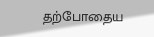தற்போதைய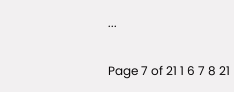...

Page 7 of 21 1 6 7 8 21